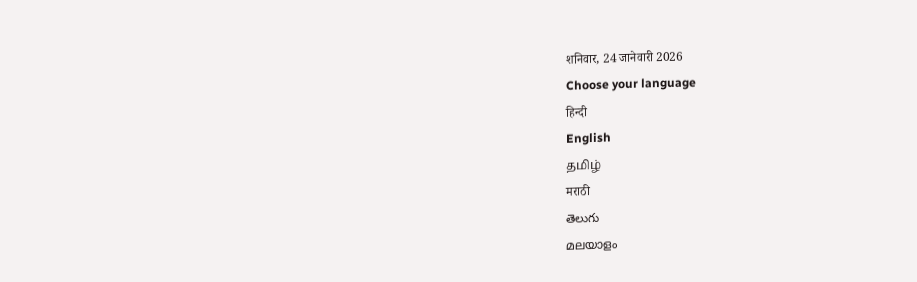शनिवार, 24 जानेवारी 2026
Choose your language
हिन्दी
English
தமிழ்
मराठी
తెలుగు
മലയാളം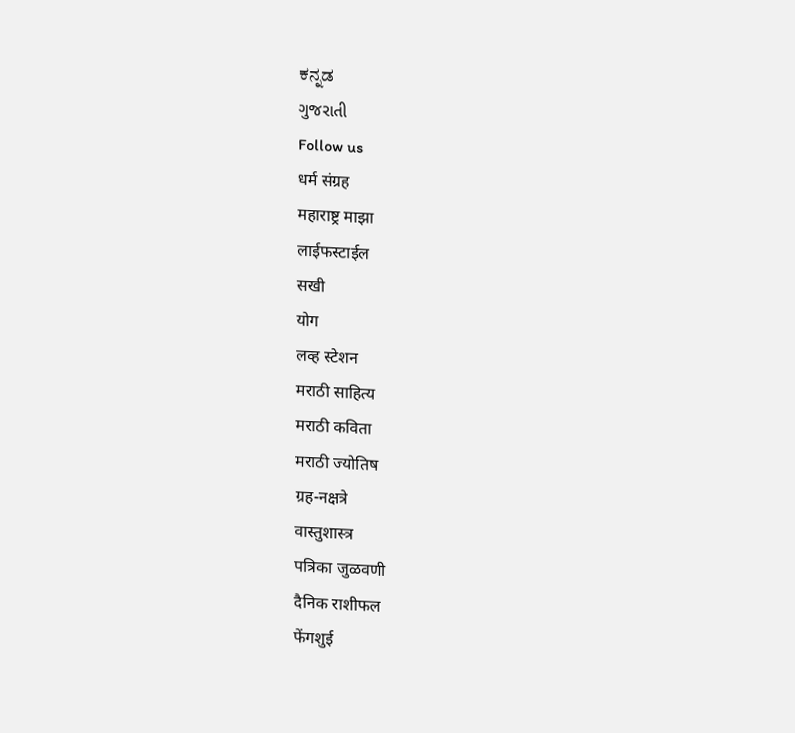ಕನ್ನಡ
ગુજરાતી
Follow us
धर्म संग्रह
महाराष्ट्र माझा
लाईफस्टाईल
सखी
योग
लव्ह स्टेशन
मराठी साहित्य
मराठी कविता
मराठी ज्योतिष
ग्रह-नक्षत्रे
वास्तुशास्त्र
पत्रिका जुळवणी
दैनिक राशीफल
फेंगशुई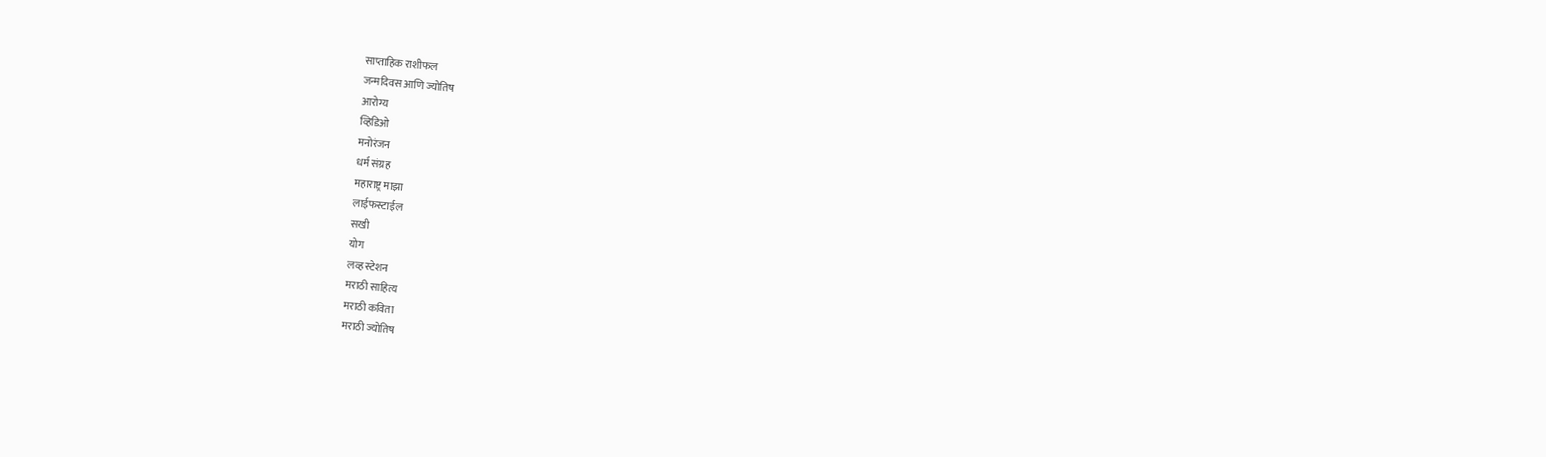साप्ताहिक राशीफल
जन्मदिवस आणि ज्योतिष
आरोग्य
व्हिडिओ
मनोरंजन
धर्म संग्रह
महाराष्ट्र माझा
लाईफस्टाईल
सखी
योग
लव्ह स्टेशन
मराठी साहित्य
मराठी कविता
मराठी ज्योतिष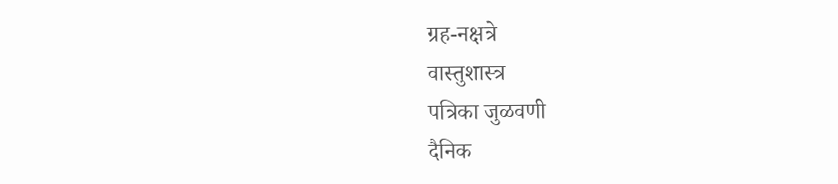ग्रह-नक्षत्रे
वास्तुशास्त्र
पत्रिका जुळवणी
दैनिक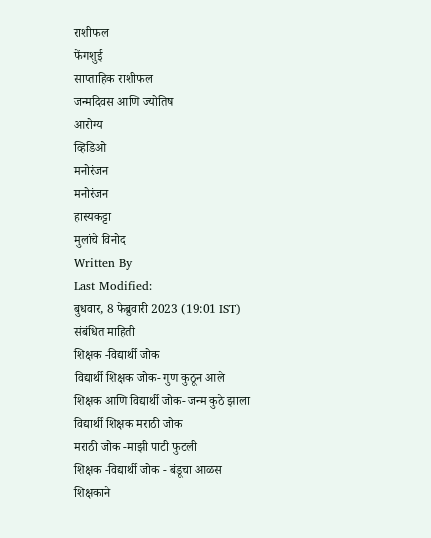राशीफल
फेंगशुई
साप्ताहिक राशीफल
जन्मदिवस आणि ज्योतिष
आरोग्य
व्हिडिओ
मनोरंजन
मनोरंजन
हास्यकट्टा
मुलांचे विनोद
Written By
Last Modified:
बुधवार, 8 फेब्रुवारी 2023 (19:01 IST)
संबंधित माहिती
शिक्षक -विद्यार्थी जोक
विद्यार्थी शिक्षक जोक- गुण कुठून आले
शिक्षक आणि विद्यार्थी जोक- जन्म कुठे झाला
विद्यार्थी शिक्षक मराठी जोक
मराठी जोक -माझी पाटी फुटली
शिक्षक -विद्यार्थी जोक - बंडूचा आळस
शिक्षकाने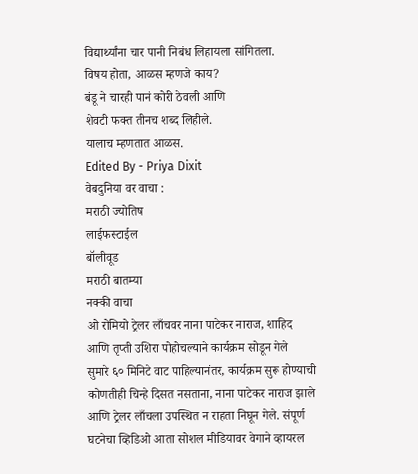विद्यार्थ्यांना चार पानी निबंध लिहायला सांगितला.
विषय होता, आळस म्हणजे काय?
बंडू ने चारही पानं कोरी ठेवली आणि
शेवटी फक्त तीनच शब्द लिहीले.
यालाच म्हणतात आळस.
Edited By - Priya Dixit
वेबदुनिया वर वाचा :
मराठी ज्योतिष
लाईफस्टाईल
बॉलीवूड
मराठी बातम्या
नक्की वाचा
ओ रोमियो ट्रेलर लाँचवर नाना पाटेकर नाराज, शाहिद आणि तृप्ती उशिरा पोहोचल्याने कार्यक्रम सोडून गेले
सुमारे ६० मिनिटे वाट पाहिल्यानंतर, कार्यक्रम सुरू होण्याची कोणतीही चिन्हे दिसत नसताना, नाना पाटेकर नाराज झाले आणि ट्रेलर लाँचला उपस्थित न राहता निघून गेले. संपूर्ण घटनेचा व्हिडिओ आता सोशल मीडियावर वेगाने व्हायरल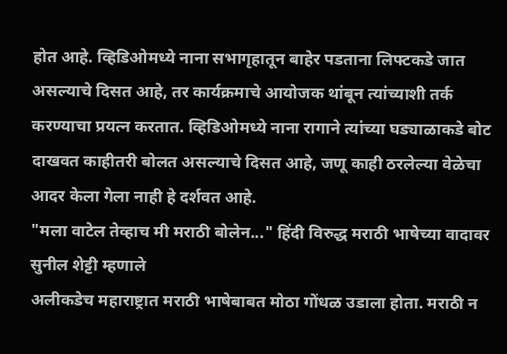होत आहे. व्हिडिओमध्ये नाना सभागृहातून बाहेर पडताना लिफ्टकडे जात असल्याचे दिसत आहे, तर कार्यक्रमाचे आयोजक थांबून त्यांच्याशी तर्क करण्याचा प्रयत्न करतात. व्हिडिओमध्ये नाना रागाने त्यांच्या घड्याळाकडे बोट दाखवत काहीतरी बोलत असल्याचे दिसत आहे, जणू काही ठरलेल्या वेळेचा आदर केला गेला नाही हे दर्शवत आहे.
"मला वाटेल तेव्हाच मी मराठी बोलेन..." हिंदी विरुद्ध मराठी भाषेच्या वादावर सुनील शेट्टी म्हणाले
अलीकडेच महाराष्ट्रात मराठी भाषेबाबत मोठा गोंधळ उडाला होता. मराठी न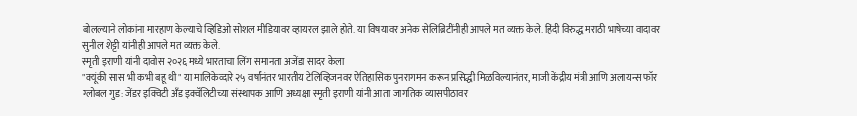बोलल्याने लोकांना मारहाण केल्याचे व्हिडिओ सोशल मीडियावर व्हायरल झाले होते. या विषयावर अनेक सेलिब्रिटींनीही आपले मत व्यक्त केले. हिंदी विरुद्ध मराठी भाषेच्या वादावर सुनील शेट्टी यांनीही आपले मत व्यक्त केले.
स्मृती इराणी यांनी दावोस २०२६ मध्ये भारताचा लिंग समानता अजेंडा सादर केला
"क्यूंकी सास भी कभी बहू थी" या मालिकेव्दारे २५ वर्षांनंतर भारतीय टेलिव्हिजनवर ऐतिहासिक पुनरागमन करून प्रसिद्धी मिळविल्यानंतर, माजी केंद्रीय मंत्री आणि अलायन्स फॉर ग्लोबल गुड: जेंडर इक्विटी अँड इक्वॅलिटीच्या संस्थापक आणि अध्यक्षा स्मृती इराणी यांनी आता जागतिक व्यासपीठावर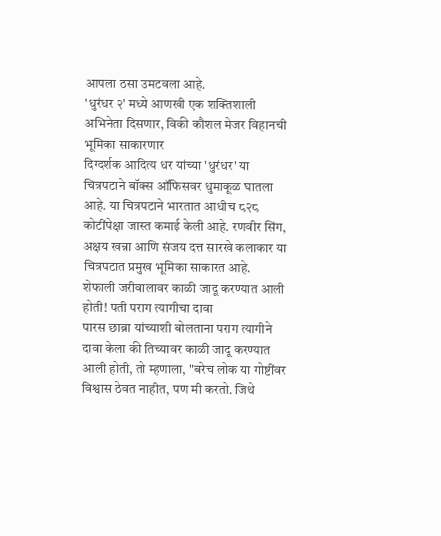आपला ठसा उमटवला आहे.
'धुरंधर २' मध्ये आणखी एक शक्तिशाली अभिनेता दिसणार, विकी कौशल मेजर विहानची भूमिका साकारणार
दिग्दर्शक आदित्य धर यांच्या 'धुरंधर' या चित्रपटाने बॉक्स ऑफिसवर धुमाकूळ घातला आहे. या चित्रपटाने भारतात आधीच ८२८ कोटींपेक्षा जास्त कमाई केली आहे. रणवीर सिंग, अक्षय खन्ना आणि संजय दत्त सारखे कलाकार या चित्रपटात प्रमुख भूमिका साकारत आहे.
शेफाली जरीवालावर काळी जादू करण्यात आली होती! पती पराग त्यागीचा दावा
पारस छाब्रा यांच्याशी बोलताना पराग त्यागीने दावा केला की तिच्यावर काळी जादू करण्यात आली होती, तो म्हणाला, "बरेच लोक या गोष्टींवर विश्वास ठेवत नाहीत, पण मी करतो. जिथे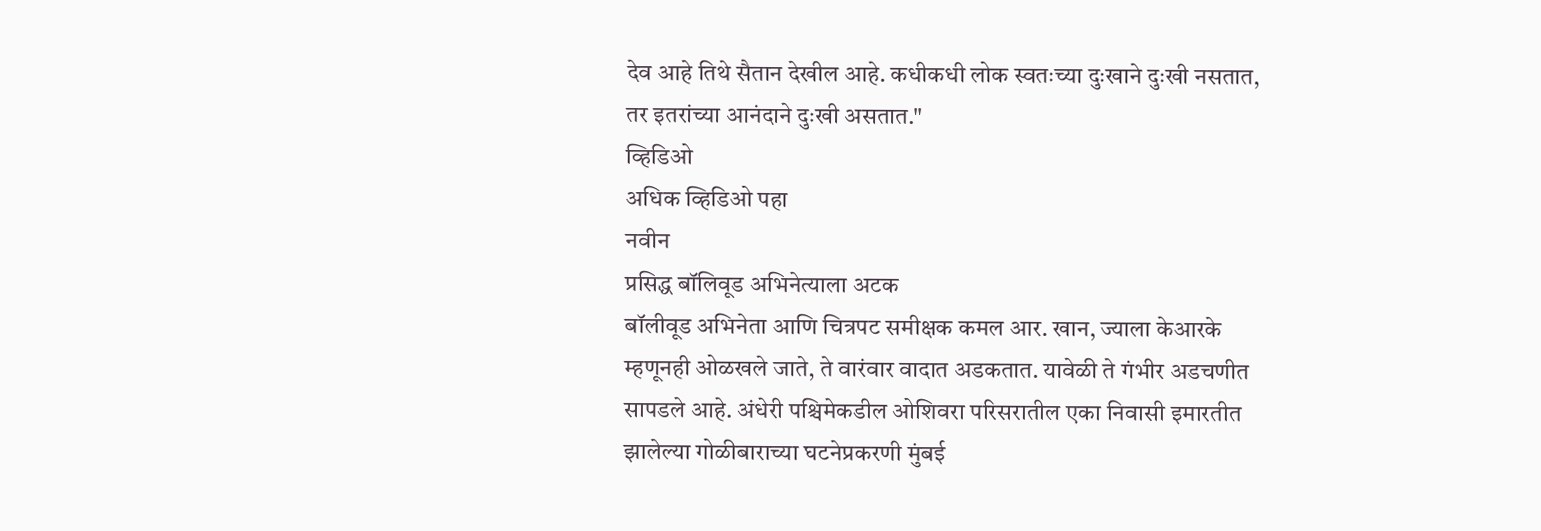देव आहे तिथे सैतान देखील आहे. कधीकधी लोक स्वतःच्या दुःखाने दुःखी नसतात, तर इतरांच्या आनंदाने दुःखी असतात."
व्हिडिओ
अधिक व्हिडिओ पहा
नवीन
प्रसिद्ध बॉलिवूड अभिनेत्याला अटक
बॉलीवूड अभिनेता आणि चित्रपट समीक्षक कमल आर. खान, ज्याला केआरके म्हणूनही ओळखले जाते, ते वारंवार वादात अडकतात. यावेळी ते गंभीर अडचणीत सापडले आहे. अंधेरी पश्चिमेकडील ओशिवरा परिसरातील एका निवासी इमारतीत झालेल्या गोळीबाराच्या घटनेप्रकरणी मुंबई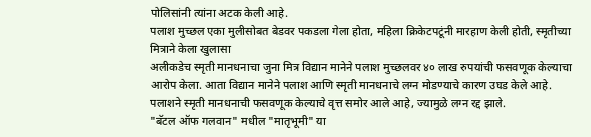पोलिसांनी त्यांना अटक केली आहे.
पलाश मुच्छल एका मुलीसोबत बेडवर पकडला गेला होता, महिला क्रिकेटपटूंनी मारहाण केली होती, स्मृतीच्या मित्राने केला खुलासा
अलीकडेच स्मृती मानधनाचा जुना मित्र विद्यान मानेने पलाश मुच्छलवर ४० लाख रुपयांची फसवणूक केल्याचा आरोप केला. आता विद्यान मानेने पलाश आणि स्मृती मानधनाचे लग्न मोडण्याचे कारण उघड केले आहे. पलाशने स्मृती मानधनाची फसवणूक केल्याचे वृत्त समोर आले आहे, ज्यामुळे लग्न रद्द झाले.
"बॅटल ऑफ गलवान" मधील "मातृभूमी" या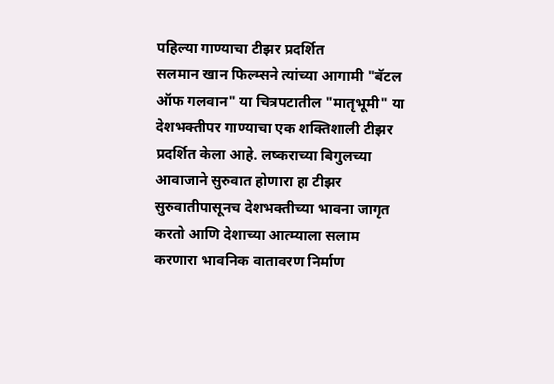पहिल्या गाण्याचा टीझर प्रदर्शित
सलमान खान फिल्म्सने त्यांच्या आगामी "बॅटल ऑफ गलवान" या चित्रपटातील "मातृभूमी" या देशभक्तीपर गाण्याचा एक शक्तिशाली टीझर प्रदर्शित केला आहे. लष्कराच्या बिगुलच्या आवाजाने सुरुवात होणारा हा टीझर सुरुवातीपासूनच देशभक्तीच्या भावना जागृत करतो आणि देशाच्या आत्म्याला सलाम करणारा भावनिक वातावरण निर्माण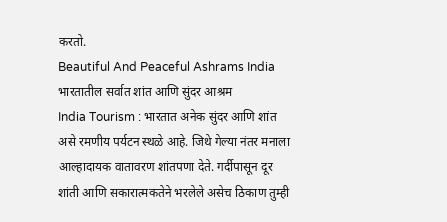करतो.
Beautiful And Peaceful Ashrams India भारतातील सर्वात शांत आणि सुंदर आश्रम
India Tourism : भारतात अनेक सुंदर आणि शांत असे रमणीय पर्यटन स्थळे आहे. जिथे गेल्या नंतर मनाला आल्हादायक वातावरण शांतपणा देते. गर्दीपासून दूर शांती आणि सकारात्मकतेने भरलेले असेच ठिकाण तुम्ही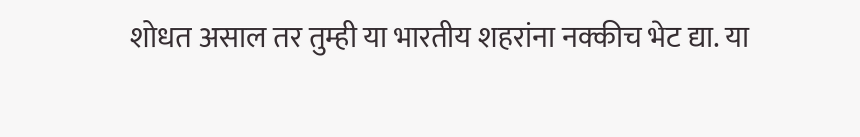शोधत असाल तर तुम्ही या भारतीय शहरांना नक्कीच भेट द्या. या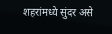शहरांमध्ये सुंदर असे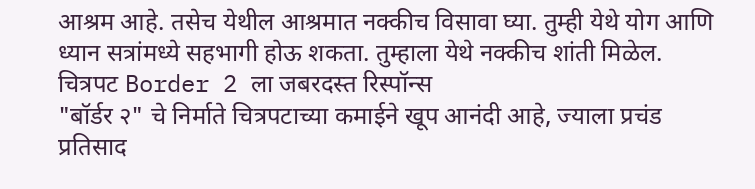आश्रम आहे. तसेच येथील आश्रमात नक्कीच विसावा घ्या. तुम्ही येथे योग आणि ध्यान सत्रांमध्ये सहभागी होऊ शकता. तुम्हाला येथे नक्कीच शांती मिळेल.
चित्रपट Border 2 ला जबरदस्त रिस्पॉन्स
"बॉर्डर २" चे निर्माते चित्रपटाच्या कमाईने खूप आनंदी आहे, ज्याला प्रचंड प्रतिसाद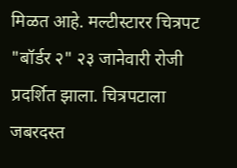मिळत आहे. मल्टीस्टारर चित्रपट "बॉर्डर २" २३ जानेवारी रोजी प्रदर्शित झाला. चित्रपटाला जबरदस्त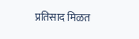प्रतिसाद मिळत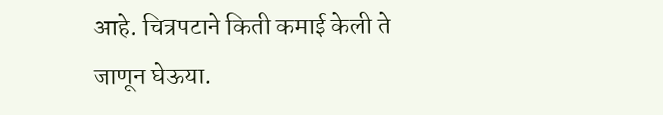आहे. चित्रपटाने किती कमाई केली ते जाणून घेऊया.